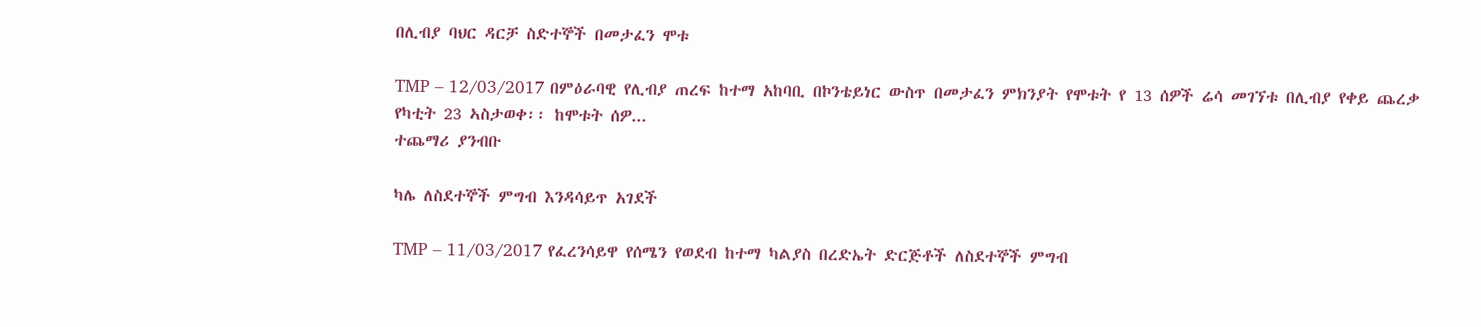በሊብያ ባህር ዳርቻ ስድተኞች በመታፈን ሞቱ

TMP – 12/03/2017 በምዕራባዊ የሊብያ ጠረፍ ከተማ አከባቢ በኮንቴይነር ውስጥ በመታፈን ምክንያት የሞቱት የ 13 ሰዎች ሬሳ መገኘቱ በሊብያ የቀይ ጨረቃ የካቲት 23 ኣስታወቀ፡፡ ከሞቱት ሰዎ...
ተጨማሪ ያንብቡ

ካሌ ለስደተኞች ምግብ እንዳሳይጥ አገደች

TMP – 11/03/2017 የፈረንሳይዋ የሰሜን የወደብ ከተማ ካልያስ በረድኤት ድርጅቶች ለስደተኞች ምግብ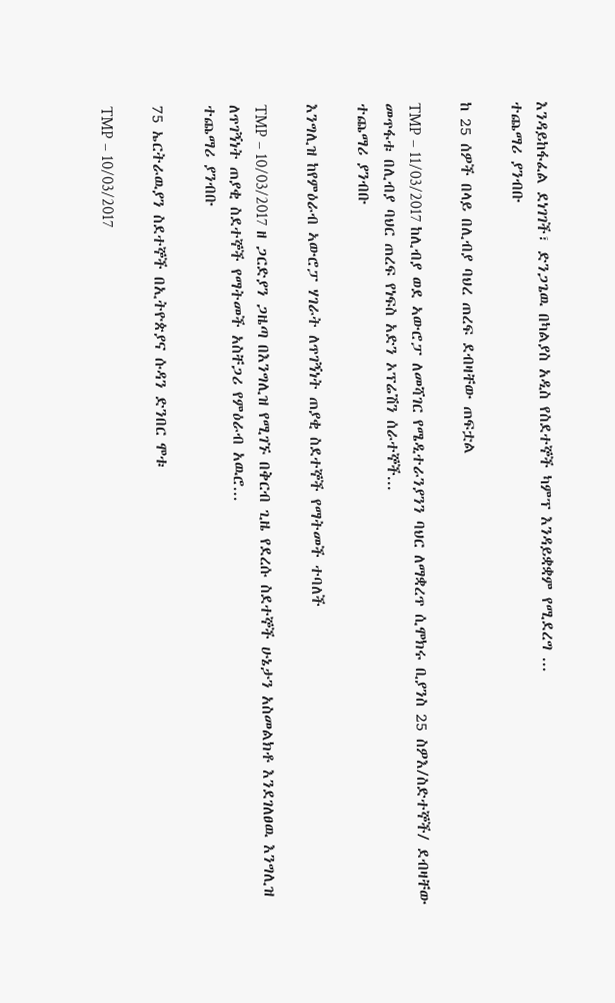እንዳይከፋፈል ደነገገች፣ ድንጋጌዉ በካልያስ አዲስ የስደተኞች ካምፕ እንዳይቋቋም የሚደረግ ...
ተጨማሪ ያንብቡ

ከ 25 ሰዎች በላይ በሊብያ ባህረ ጠረፍ ደብዛቸው ጠፍቷል

TMP – 11/03/2017 ከሊብያ ወደ ኣውሮፓ ለመሻገር የሜዲተራንያንን ባህር ለማቋረጥ ሲሞክሩ ቢያንስ 25 ስዎእ/ስድተኞች/ ደብዛቸው መጥፋቱ በሊብያ ባህር ጠረፍ የነፍስ አድን ኦፕሬሽን ሰራተኞች...
ተጨማሪ ያንብቡ

እንግሊዝ ከየምዕራብ ኣውሮፓ ሃገራት ለጥገኝነት ጠያቂ ስደተኞች የማትመች ተባለች

TMP – 10/03/2017 ዘ ጋርድያን ጋዜጣ በእንግሊዝ የሚገኙ በቅርብ ጊዜ የደረሱ ስደተኞች ሁኔታን አስመልክቶ እንደገለፀዉ እንግሊዝ ለጥገኝነት ጠያቂ ስደተኞች የማትመች አስቸጋሪ የምዕራብ አዉሮ...
ተጨማሪ ያንብቡ

75 ኤርትራዉያን ስደተኞች በኢትዮጵያና ሱዳን ድንበር ሞቱ

TMP – 10/03/2017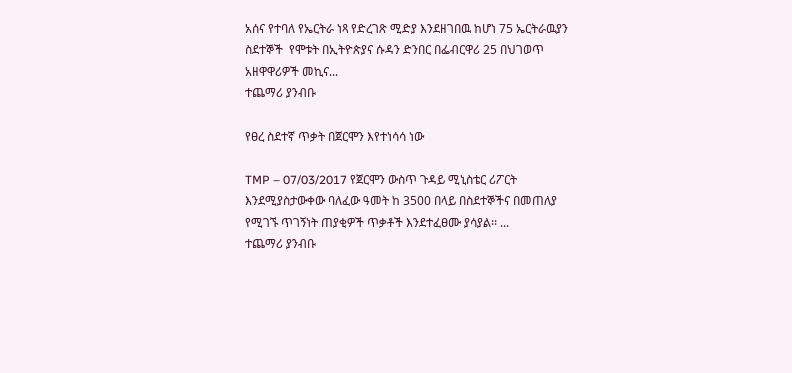አሰና የተባለ የኤርትራ ነጻ የድረገጽ ሚድያ እንደዘገበዉ ከሆነ 75 ኤርትራዉያን ስደተኞች  የሞቱት በኢትዮጵያና ሱዳን ድንበር በፌብርዋሪ 25 በህገወጥ አዘዋዋሪዎች መኪና...
ተጨማሪ ያንብቡ

የፀረ ስደተኛ ጥቃት በጀርሞን እየተነሳሳ ነው

TMP – 07/03/2017 የጀርሞን ውስጥ ጉዳይ ሚኒስቴር ሪፖርት እንደሚያስታውቀው ባለፈው ዓመት ከ 3500 በላይ በስደተኞችና በመጠለያ የሚገኙ ጥገኝነት ጠያቂዎች ጥቃቶች እንደተፈፀሙ ያሳያል፡፡ ...
ተጨማሪ ያንብቡ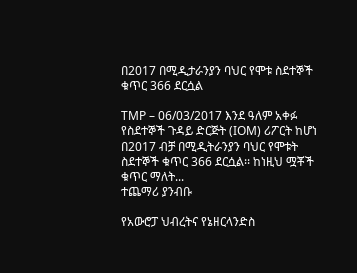በ2017 በሚዲታራንያን ባህር የሞቱ ስደተኞች ቁጥር 366 ደርሷል

TMP – 06/03/2017 እንደ ዓለም አቀፉ የስደተኞች ጉዳይ ድርጅት (IOM) ሪፖርት ከሆነ በ2017 ብቻ በሚዲትራንያን ባህር የሞቱት ስደተኞች ቁጥር 366 ደርሷል፡፡ ከነዚህ ሟቾች ቁጥር ማለት...
ተጨማሪ ያንብቡ

የአውሮፓ ህብረትና የኔዘርላንድስ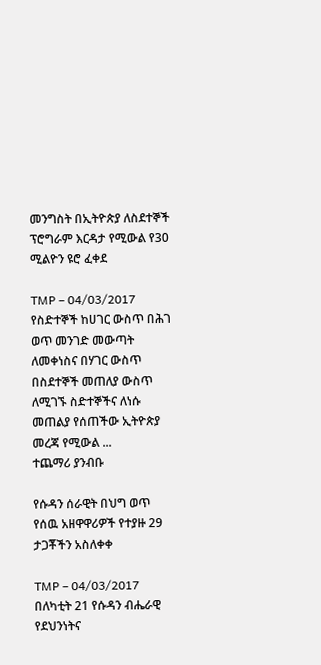መንግስት በኢትዮጵያ ለስደተኞች ፕሮግራም እርዳታ የሚውል የ30 ሚልዮን ዩሮ ፈቀደ

TMP – 04/03/2017 የስድተኞች ከሀገር ውስጥ በሕገ ወጥ መንገድ መውጣት ለመቀነስና በሃገር ውስጥ በስደተኞች መጠለያ ውስጥ ለሚገኙ ስድተኞችና ለነሱ መጠልያ የሰጠችው ኢትዮጵያ መረጃ የሚውል ...
ተጨማሪ ያንብቡ

የሱዳን ሰራዊት በህግ ወጥ የሰዉ አዘዋዋሪዎች የተያዙ 29 ታጋቾችን አስለቀቀ

TMP – 04/03/2017 በለካቲት 21 የሱዳን ብሔራዊ የደህንነትና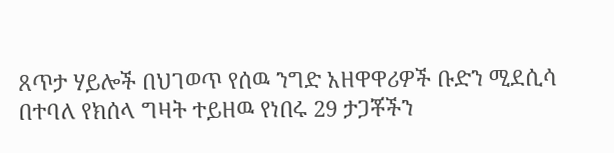ጸጥታ ሃይሎች በህገወጥ የሰዉ ንግድ አዘዋዋሪዎች ቡድን ሚደሲሳ በተባለ የክሰላ ግዛት ተይዘዉ የነበሩ 29 ታጋቾችን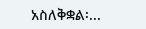አስለቅቋል፡...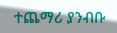ተጨማሪ ያንብቡ